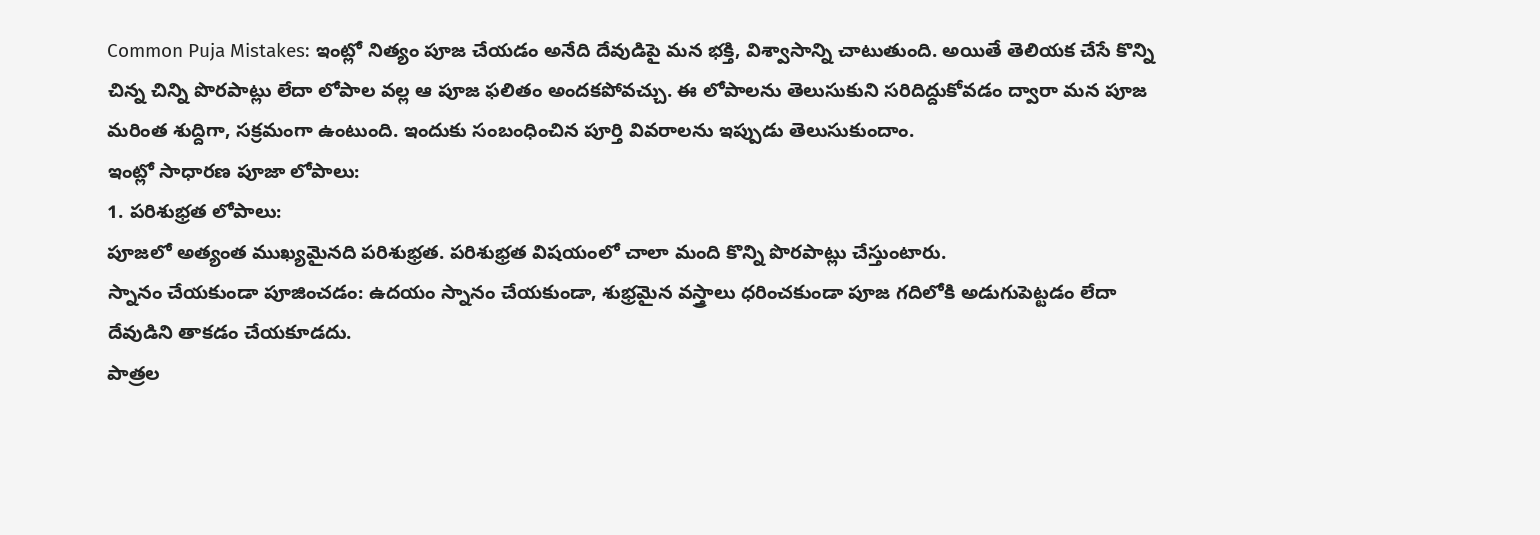Common Puja Mistakes: ఇంట్లో నిత్యం పూజ చేయడం అనేది దేవుడిపై మన భక్తి, విశ్వాసాన్ని చాటుతుంది. అయితే తెలియక చేసే కొన్ని చిన్న చిన్ని పొరపాట్లు లేదా లోపాల వల్ల ఆ పూజ ఫలితం అందకపోవచ్చు. ఈ లోపాలను తెలుసుకుని సరిదిద్దుకోవడం ద్వారా మన పూజ మరింత శుద్దిగా, సక్రమంగా ఉంటుంది. ఇందుకు సంబంధించిన పూర్తి వివరాలను ఇప్పుడు తెలుసుకుందాం.
ఇంట్లో సాధారణ పూజా లోపాలు:
1. పరిశుభ్రత లోపాలు:
పూజలో అత్యంత ముఖ్యమైనది పరిశుభ్రత. పరిశుభ్రత విషయంలో చాలా మంది కొన్ని పొరపాట్లు చేస్తుంటారు.
స్నానం చేయకుండా పూజించడం: ఉదయం స్నానం చేయకుండా, శుభ్రమైన వస్త్రాలు ధరించకుండా పూజ గదిలోకి అడుగుపెట్టడం లేదా దేవుడిని తాకడం చేయకూడదు.
పాత్రల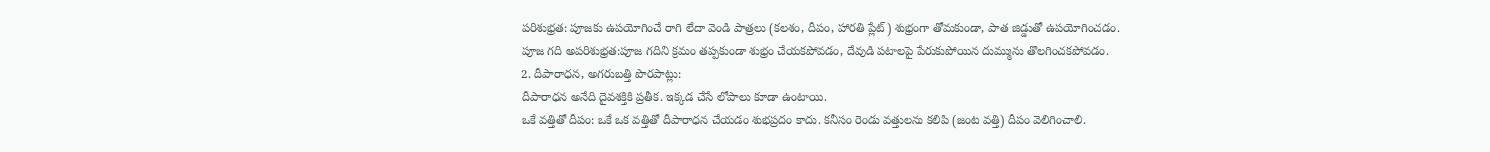పరిశుభ్రత: పూజకు ఉపయోగించే రాగి లేదా వెండి పాత్రలు (కలశం, దీపం, హారతి ప్లేట్) శుభ్రంగా తోమకుండా, పాత జిడ్డుతో ఉపయోగించడం.
పూజ గది అపరిశుభ్రత:పూజ గదిని క్రమం తప్పకుండా శుభ్రం చేయకపోవడం, దేవుడి పటాలపై పేరుకుపోయిన దుమ్మును తొలగించకపోవడం.
2. దీపారాధన, అగరుబత్తి పొరపాట్లు:
దీపారాధన అనేది దైవశక్తికి ప్రతీక. ఇక్కడ చేసే లోపాలు కూడా ఉంటాయి.
ఒకే వత్తితో దీపం: ఒకే ఒక వత్తితో దీపారాధన చేయడం శుభప్రదం కాదు. కనీసం రెండు వత్తులను కలిపి (జంట వత్తి) దీపం వెలిగించాలి.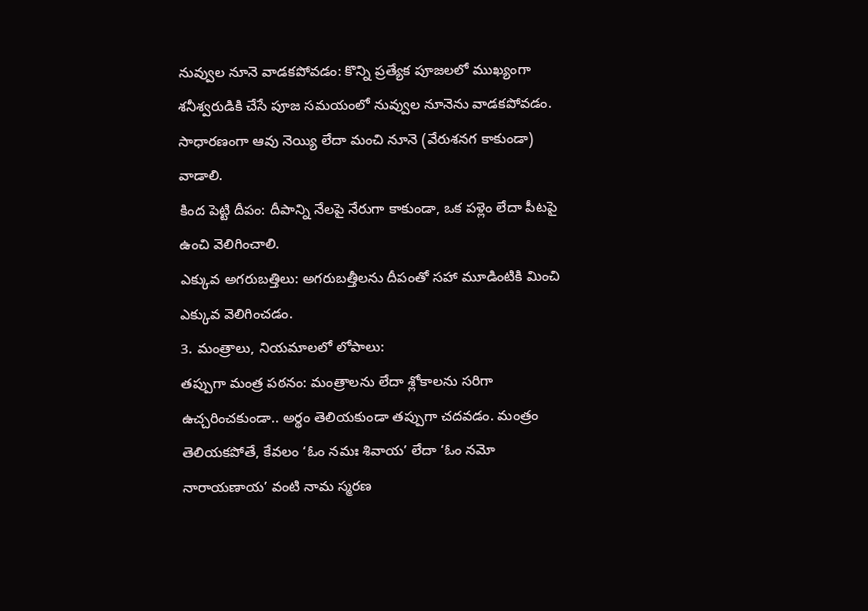నువ్వుల నూనె వాడకపోవడం: కొన్ని ప్రత్యేక పూజలలో ముఖ్యంగా శనీశ్వరుడికి చేసే పూజ సమయంలో నువ్వుల నూనెను వాడకపోవడం. సాధారణంగా ఆవు నెయ్యి లేదా మంచి నూనె (వేరుశనగ కాకుండా) వాడాలి.
కింద పెట్టి దీపం: దీపాన్ని నేలపై నేరుగా కాకుండా, ఒక పళ్లెం లేదా పీటపై ఉంచి వెలిగించాలి.
ఎక్కువ అగరుబత్తిలు: అగరుబత్తీలను దీపంతో సహా మూడింటికి మించి ఎక్కువ వెలిగించడం.
3. మంత్రాలు, నియమాలలో లోపాలు:
తప్పుగా మంత్ర పఠనం: మంత్రాలను లేదా శ్లోకాలను సరిగా ఉచ్చరించకుండా.. అర్థం తెలియకుండా తప్పుగా చదవడం. మంత్రం తెలియకపోతే, కేవలం ‘ఓం నమః శివాయ’ లేదా ‘ఓం నమో నారాయణాయ’ వంటి నామ స్మరణ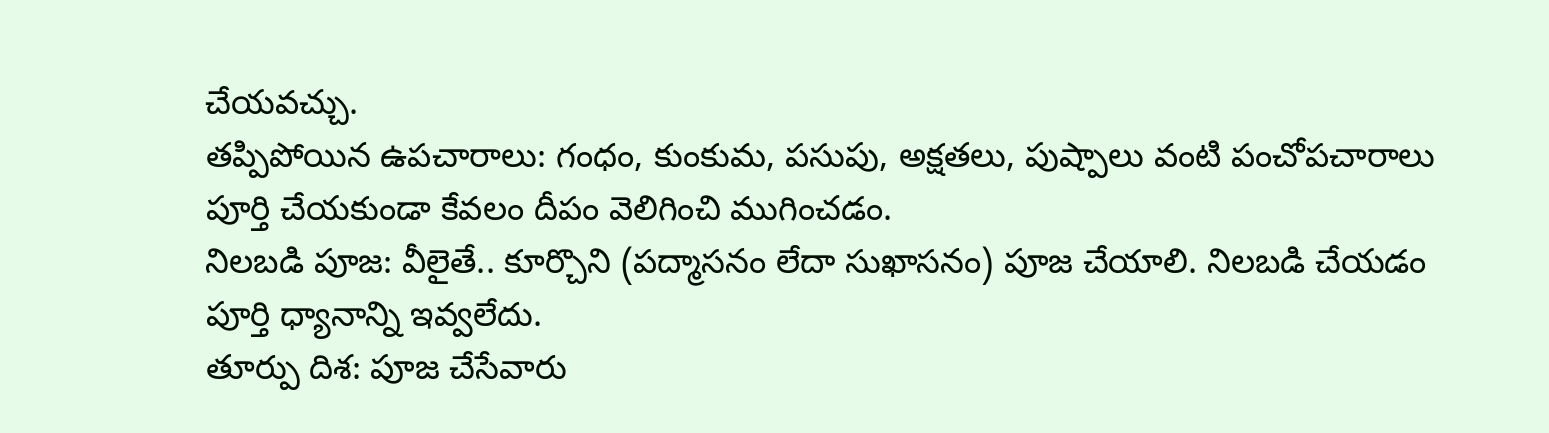చేయవచ్చు.
తప్పిపోయిన ఉపచారాలు: గంధం, కుంకుమ, పసుపు, అక్షతలు, పుష్పాలు వంటి పంచోపచారాలు పూర్తి చేయకుండా కేవలం దీపం వెలిగించి ముగించడం.
నిలబడి పూజ: వీలైతే.. కూర్చొని (పద్మాసనం లేదా సుఖాసనం) పూజ చేయాలి. నిలబడి చేయడం పూర్తి ధ్యానాన్ని ఇవ్వలేదు.
తూర్పు దిశ: పూజ చేసేవారు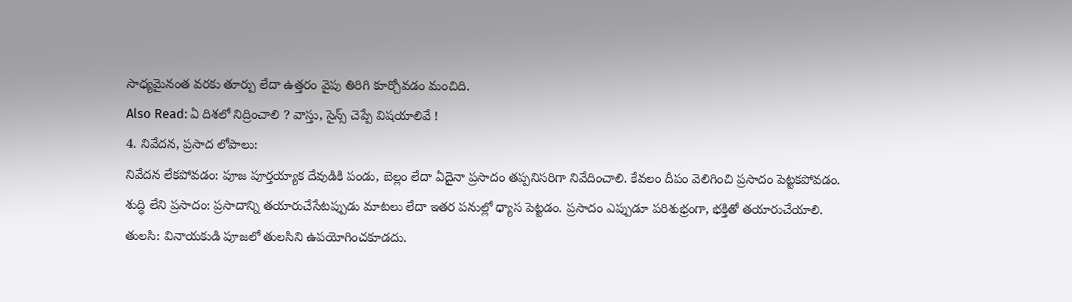సాధ్యమైనంత వరకు తూర్పు లేదా ఉత్తరం వైపు తిరిగి కూర్చోవడం మంచిది.
Also Read: ఏ దిశలో నిద్రించాలి ? వాస్తు, సైన్స్ చెప్పే విషయాలివే !
4. నివేదన, ప్రసాద లోపాలు:
నివేదన లేకపోవడం: పూజ పూర్తయ్యాక దేవుడికి పండు, బెల్లం లేదా ఏదైనా ప్రసాదం తప్పనిసరిగా నివేదించాలి. కేవలం దీపం వెలిగించి ప్రసాదం పెట్టకపోవడం.
శుద్ధి లేని ప్రసాదం: ప్రసాదాన్ని తయారుచేసేటప్పుడు మాటలు లేదా ఇతర పనుల్లో ధ్యాస పెట్టడం. ప్రసాదం ఎప్పుడూ పరిశుభ్రంగా, భక్తితో తయారుచేయాలి.
తులసి: వినాయకుడి పూజలో తులసిని ఉపయోగించకూడదు.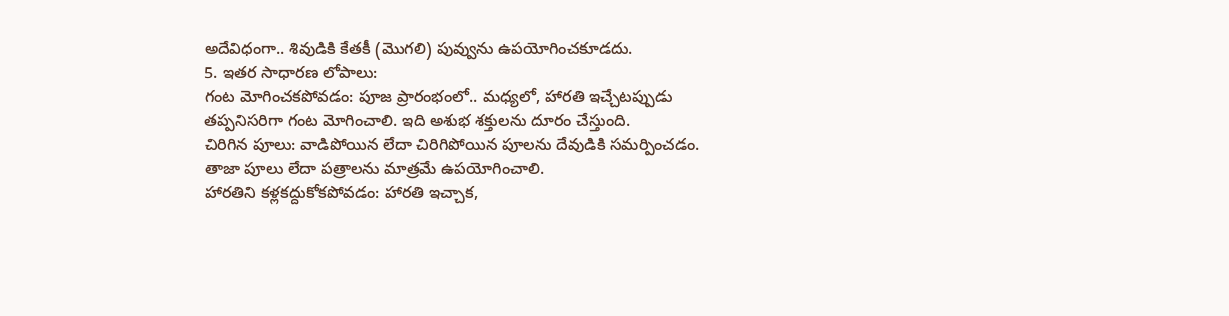అదేవిధంగా.. శివుడికి కేతకీ (మొగలి) పువ్వును ఉపయోగించకూడదు.
5. ఇతర సాధారణ లోపాలు:
గంట మోగించకపోవడం: పూజ ప్రారంభంలో.. మధ్యలో, హారతి ఇచ్చేటప్పుడు తప్పనిసరిగా గంట మోగించాలి. ఇది అశుభ శక్తులను దూరం చేస్తుంది.
చిరిగిన పూలు: వాడిపోయిన లేదా చిరిగిపోయిన పూలను దేవుడికి సమర్పించడం. తాజా పూలు లేదా పత్రాలను మాత్రమే ఉపయోగించాలి.
హారతిని కళ్లకద్దుకోకపోవడం: హారతి ఇచ్చాక,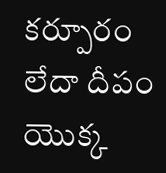కర్పూరం లేదా దీపం యొక్క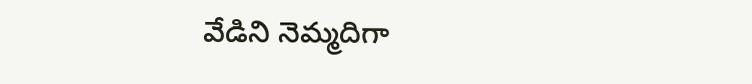వేడిని నెమ్మదిగా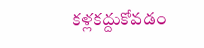కళ్లకద్దుకోవడం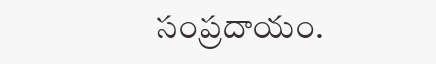సంప్రదాయం.